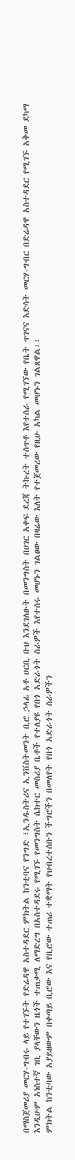በማስጀመሪያ መርሃ-ግብሩ ላይ የተገኙት የድሬዳዋ አስተዳደር ምክትል ከንቲባና የንግድ ፣ኢንዱስትሪና ኢንቨስትመንት ቢሮ ኃላፊ አቶ ሀርቢ ቡህ እንደገለፁት በመንግስት በሀገር አቀፍ ደረጃ ትኩረት ተሰጥቶ እየተሰራ የሚገኘው የቤት ጥገናና እድሳት መርሃ-ግብር በድሬዳዋ አስተዳደር የሚገኙ አቅመ ደካማ እንዲሁም አነስተኛ ገቢ ያላቸውን ዜጎች ተጠቃሚ ለማድረግ በአስተዳደሩ የሚገኙ የመንግስት ሴክተር መስሪያ ቤቶች የተለያዩ የበጎ አድራጎት ስራዎች እየተሰሩ መሆኑን ገልፀው በዛሬው እለት የተጀመረው የዚሁ አካል መሆኑን ገልጸዋል፡፡
ምክትል ከንቲባው አያይዘውም በቀጣይ ቢሮው እና የቢሮው ተጠሪ ተቋማት የህብረተሰቡን ችግሮችን በመለየት የበጎ አድራጎት ስራዎችን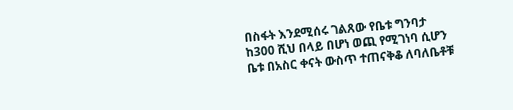በስፋት እንደሚሰሩ ገልጸው የቤቱ ግንባታ ከ300 ሺህ በላይ በሆነ ወጪ የሚገነባ ሲሆን ቤቱ በአስር ቀናት ውስጥ ተጠናቅቆ ለባለቤቶቹ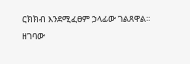ርክክብ እንደሚፈፀም ኃላፊው ገልጸዋል፡፡
ዘገባው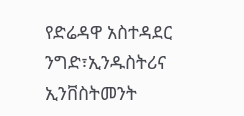የድሬዳዋ አስተዳደር ንግድ፣ኢንዱስትሪና ኢንቨስትመንት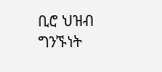ቢሮ ህዝብ ግንኙነት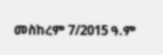መስከረም 7/2015 ዓ.ም